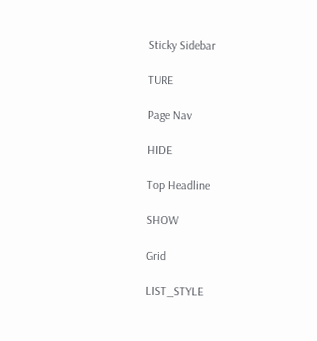Sticky Sidebar

TURE

Page Nav

HIDE

Top Headline

SHOW

Grid

LIST_STYLE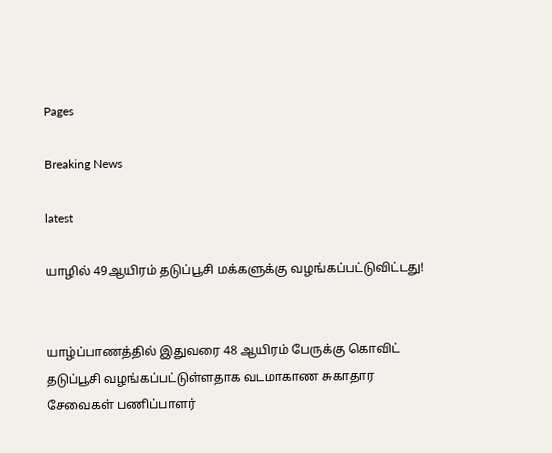Pages

Breaking News

latest

யாழில் 49ஆயிரம் தடுப்பூசி மக்களுக்கு வழங்கப்பட்டுவிட்டது!


யாழ்ப்பாணத்தில் இதுவரை 48 ஆயிரம் பேருக்கு கொவிட் தடுப்பூசி வழங்கப்பட்டுள்ளதாக வடமாகாண சுகாதார சேவைகள் பணிப்பாளர்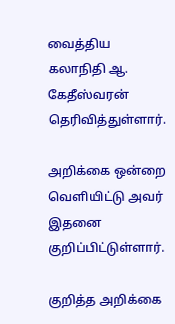வைத்திய கலாநிதி ஆ. கேதீஸ்வரன் தெரிவித்துள்ளார்.

அறிக்கை ஒன்றை வௌியிட்டு அவர் இதனை குறிப்பிட்டுள்ளார்.

குறித்த அறிக்கை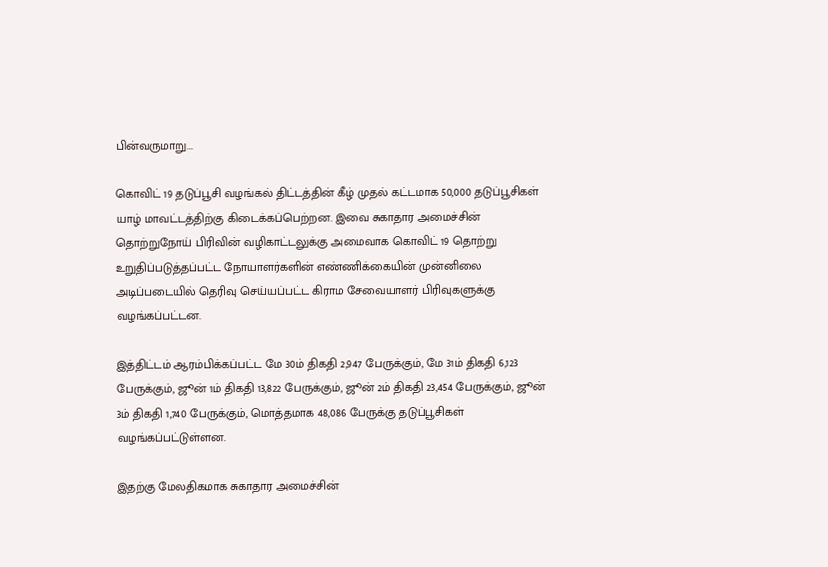பின்வருமாறு...

கொவிட் 19 தடுப்பூசி வழங்கல் திட்டத்தின் கீழ் முதல் கட்டமாக 50,000 தடுப்பூசிகள் யாழ் மாவட்டத்திற்கு கிடைக்கப்பெற்றன. இவை சுகாதார அமைச்சின் தொற்றுநோய் பிரிவின் வழிகாட்டலுக்கு அமைவாக கொவிட் 19 தொற்று உறுதிப்படுத்தப்பட்ட நோயாளர்களின் எண்ணிக்கையின் முன்னிலை அடிப்படையில் தெரிவு செய்யப்பட்ட கிராம சேவையாளர் பிரிவுகளுக்கு வழங்கப்பட்டன.

இத்திட்டம் ஆரம்பிக்கப்பட்ட மே 30ம் திகதி 2,947 பேருக்கும், மே 31ம் திகதி 6,123 பேருக்கும், ஜூன் 1ம் திகதி 13,822 பேருக்கும், ஜூன் 2ம் திகதி 23,454 பேருக்கும், ஜூன் 3ம் திகதி 1,740 பேருக்கும், மொத்தமாக 48,086 பேருக்கு தடுப்பூசிகள் வழங்கப்பட்டுள்ளன.

இதற்கு மேலதிகமாக சுகாதார அமைச்சின்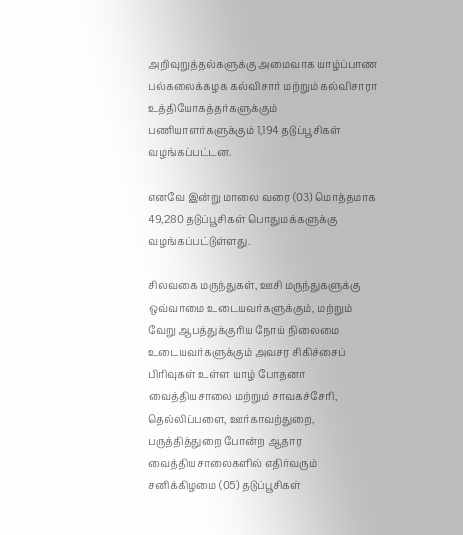அறிவுறுத்தல்களுக்கு அமைவாக யாழ்ப்பாண பல்கலைக்கழக கல்விசார் மற்றும் கல்விசாரா உத்தியோகத்தர்களுக்கும் பணியாளர்களுக்கும் 1,194 தடுப்பூசிகள் வழங்கப்பட்டன.

எனவே இன்று மாலை வரை (03) மொத்தமாக 49,280 தடுப்பூசிகள் பொதுமக்களுக்கு வழங்கப்பட்டுள்ளது.

சிலவகை மருந்துகள், ஊசி மருந்துகளுக்கு ஒவ்வாமை உடையவர்களுக்கும், மற்றும் வேறு ஆபத்துக்குரிய நோய் நிலைமை உடையவர்களுக்கும் அவசர சிகிச்சைப் பிரிவுகள் உள்ள யாழ் போதனா வைத்தியசாலை மற்றும் சாவகச்சேரி, தெல்லிப்பளை, ஊர்காவற்துறை, பருத்தித்துறை போன்ற ஆதார வைத்தியசாலைகளில் எதிர்வரும் சனிக்கிழமை (05) தடுப்பூசிகள்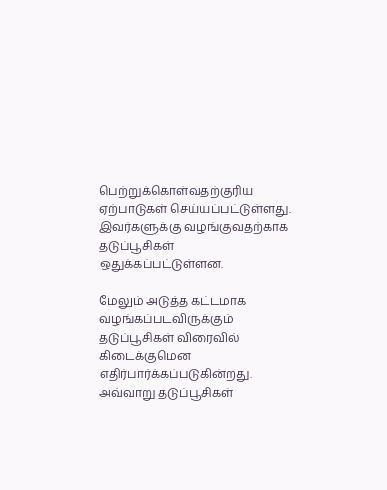பெற்றுக்கொள்வதற்குரிய ஏற்பாடுகள் செய்யப்பட்டுள்ளது. இவர்களுக்கு வழங்குவதற்காக தடுப்பூசிகள் ஒதுக்கப்பட்டுள்ளன.

மேலும் அடுத்த கட்டமாக வழங்கப்படவிருக்கும் தடுப்பூசிகள் விரைவில் கிடைக்குமென எதிர்பார்க்கப்படுகின்றது. அவ்வாறு தடுப்பூசிகள்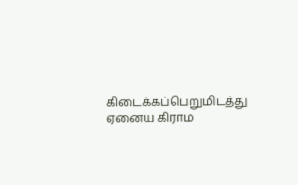கிடைக்கப்பெறுமிடத்து ஏனைய கிராம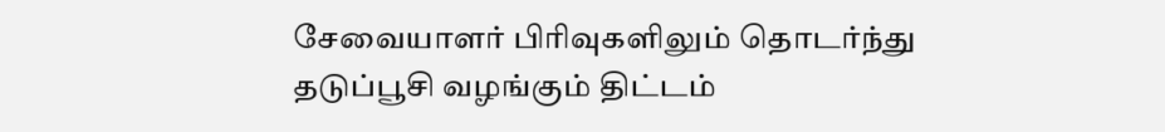சேவையாளர் பிரிவுகளிலும் தொடர்ந்து தடுப்பூசி வழங்கும் திட்டம்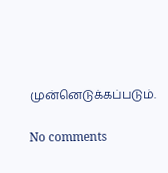முன்னெடுக்கப்படும்.

No comments